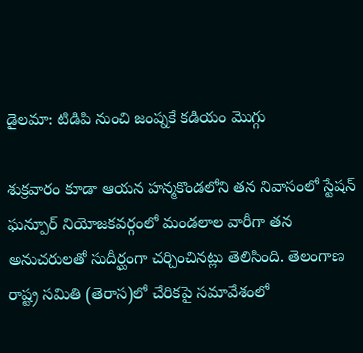డైలమా: టిడిపి నుంచి జంప్నకే కడియం మొగ్గు

శుక్రవారం కూడా ఆయన హన్మకొండలోని తన నివాసంలో స్టేషన్ ఘన్పూర్ నియోజకవర్గంలో మండలాల వారీగా తన అనుచరులతో సుదీర్ఘంగా చర్చించినట్లు తెలిసింది. తెలంగాణ రాష్ట్ర సమితి (తెరాస)లో చేరికపై సమావేశంలో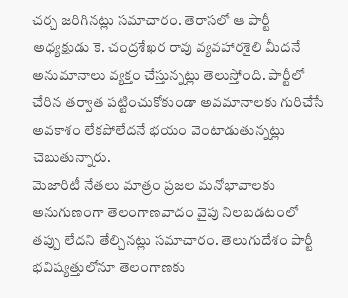చర్చ జరిగినట్లు సమాచారం. తెరాసలో ఆ పార్టీ అధ్యక్షుడు కె. చంద్రశేఖర రావు వ్యవహారశైలి మీదనే అనుమానాలు వ్యక్తం చేస్తున్నట్లు తెలుస్తోంది. పార్టీలో చేరిన తర్వాత పట్టించుకోకుండా అవమానాలకు గురిచేసే అవకాశం లేకపోలేదనే భయం వెంటాడుతున్నట్లు చెబుతున్నారు.
మెజారిటీ నేతలు మాత్రం ప్రజల మనోభావాలకు అనుగుణంగా తెలంగాణవాదం వైపు నిలబడటంలో తప్పు లేదని తేల్చినట్లు సమాచారం. తెలుగుదేశం పార్టీ భవిష్యత్తులోనూ తెలంగాణకు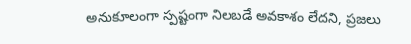అనుకూలంగా స్పష్టంగా నిలబడే అవకాశం లేదని, ప్రజలు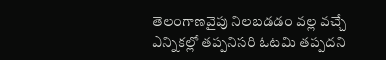తెలంగాణవైపు నిలబడడం వల్ల వచ్చే ఎన్నికల్లో తప్పనిసరి ఓటమి తప్పదని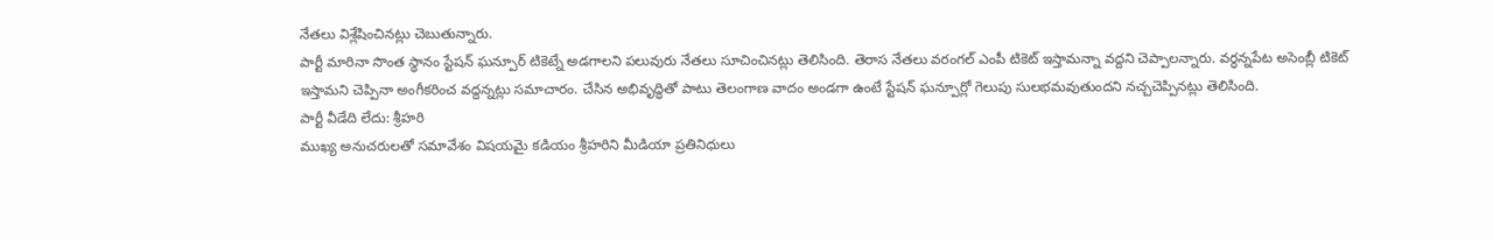నేతలు విశ్లేషించినట్లు చెబుతున్నారు.
పార్టీ మారినా సొంత స్థానం స్టేషన్ ఘన్పూర్ టికెట్నే అడగాలని పలువురు నేతలు సూచించినట్లు తెలిసింది. తెరాస నేతలు వరంగల్ ఎంపీ టికెట్ ఇస్తామన్నా వద్దని చెప్పాలన్నారు. వర్ధన్నపేట అసెంబ్లీ టికెట్ ఇస్తామని చెప్పినా అంగీకరించ వద్దన్నట్లు సమాచారం. చేసిన అభివృద్ధితో పాటు తెలంగాణ వాదం అండగా ఉంటే స్టేషన్ ఘన్పూర్లో గెలుపు సులభమవుతుందని నచ్చచెప్పినట్లు తెలిసింది.
పార్టీ వీడేది లేదు: శ్రీహరి
ముఖ్య అనుచరులతో సమావేశం విషయమై కడియం శ్రీహరిని మీడియా ప్రతినిధులు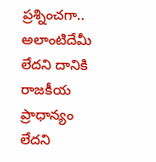ప్రశ్నించగా.. అలాంటిదేమీ లేదని దానికి రాజకీయ ప్రాధాన్యం లేదని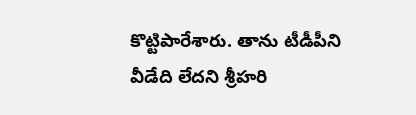కొట్టిపారేశారు. తాను టీడీపీని వీడేది లేదని శ్రీహరి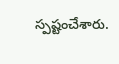స్పష్టంచేశారు.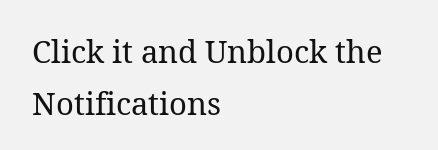Click it and Unblock the Notifications